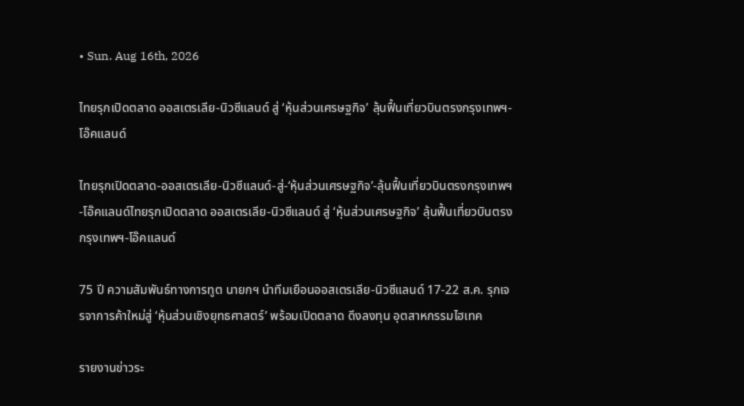• Sun. Aug 16th, 2026

ไทยรุกเปิดตลาด ออสเตรเลีย-นิวซีแลนด์ สู่ ‘หุ้นส่วนเศรษฐกิจ’ ลุ้นฟื้นเที่ยวบินตรงกรุงเทพฯ-โอ๊คแลนด์

ไทยรุกเปิดตลาด-ออสเตรเลีย-นิวซีแลนด์-สู่-‘หุ้นส่วนเศรษฐกิจ’-ลุ้นฟื้นเที่ยวบินตรงกรุงเทพฯ-โอ๊คแลนด์ไทยรุกเปิดตลาด ออสเตรเลีย-นิวซีแลนด์ สู่ ‘หุ้นส่วนเศรษฐกิจ’ ลุ้นฟื้นเที่ยวบินตรงกรุงเทพฯ-โอ๊คแลนด์

75 ปี ความสัมพันธ์ทางการทูต นายกฯ นำทีมเยือนออสเตรเลีย-นิวซีแลนด์ 17-22 ส.ค. รุกเจรจาการค้าใหม่สู่ ‘หุ้นส่วนเชิงยุทธศาสตร์’ พร้อมเปิดตลาด ดึงลงทุน อุตสาหกรรมไฮเทค

รายงานข่าวระ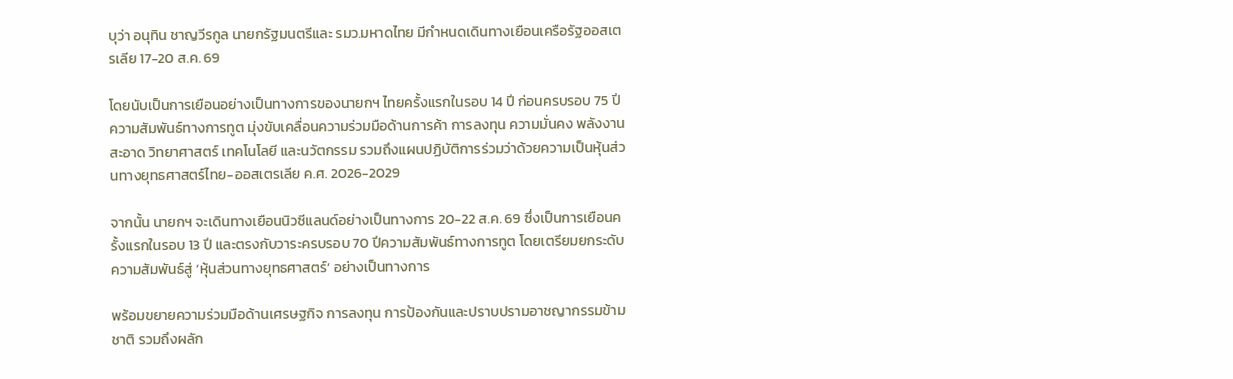บุว่า อนุทิน ชาญวีรกูล นายกรัฐมนตรีและ รมว.มหาดไทย มีกำหนดเดินทางเยือนเครือรัฐออสเตรเลีย 17-20 ส.ค. 69

โดยนับเป็นการเยือนอย่างเป็นทางการของนายกฯ ไทยครั้งแรกในรอบ 14 ปี ก่อนครบรอบ 75 ปีความสัมพันธ์ทางการทูต มุ่งขับเคลื่อนความร่วมมือด้านการค้า การลงทุน ความมั่นคง พลังงานสะอาด วิทยาศาสตร์ เทคโนโลยี และนวัตกรรม รวมถึงแผนปฏิบัติการร่วมว่าด้วยความเป็นหุ้นส่วนทางยุทธศาสตร์ไทย-ออสเตรเลีย ค.ศ. 2026-2029

จากนั้น นายกฯ จะเดินทางเยือนนิวซีแลนด์อย่างเป็นทางการ 20-22 ส.ค. 69 ซึ่งเป็นการเยือนครั้งแรกในรอบ 13 ปี และตรงกับวาระครบรอบ 70 ปีความสัมพันธ์ทางการทูต โดยเตรียมยกระดับความสัมพันธ์สู่ ‘หุ้นส่วนทางยุทธศาสตร์’ อย่างเป็นทางการ

พร้อมขยายความร่วมมือด้านเศรษฐกิจ การลงทุน การป้องกันและปราบปรามอาชญากรรมข้ามชาติ รวมถึงผลัก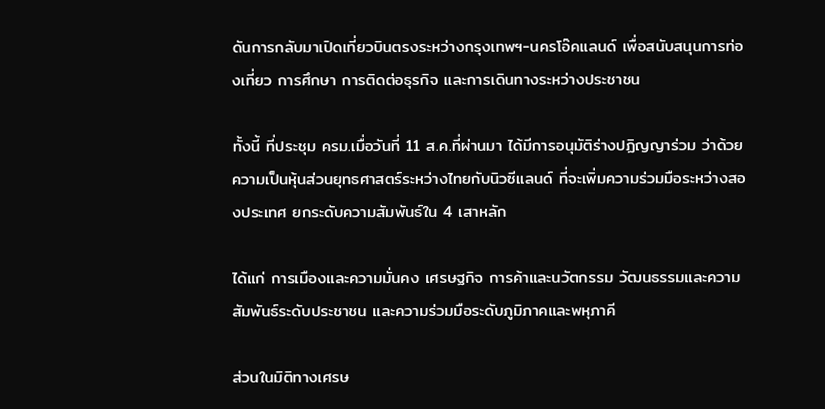ดันการกลับมาเปิดเที่ยวบินตรงระหว่างกรุงเทพฯ-นครโอ๊คแลนด์ เพื่อสนับสนุนการท่องเที่ยว การศึกษา การติดต่อธุรกิจ และการเดินทางระหว่างประชาชน

ทั้งนี้ ที่ประชุม ครม.เมื่อวันที่ 11 ส.ค.ที่ผ่านมา ได้มีการอนุมัติร่างปฏิญญาร่วม ว่าด้วยความเป็นหุ้นส่วนยุทธศาสตร์ระหว่างไทยกับนิวซีแลนด์ ที่จะเพิ่มความร่วมมือระหว่างสองประเทศ ยกระดับความสัมพันธ์ใน 4 เสาหลัก

ได้แก่ การเมืองและความมั่นคง เศรษฐกิจ การค้าและนวัตกรรม วัฒนธรรมและความสัมพันธ์ระดับประชาชน และความร่วมมือระดับภูมิภาคและพหุภาคี

ส่วนในมิติทางเศรษ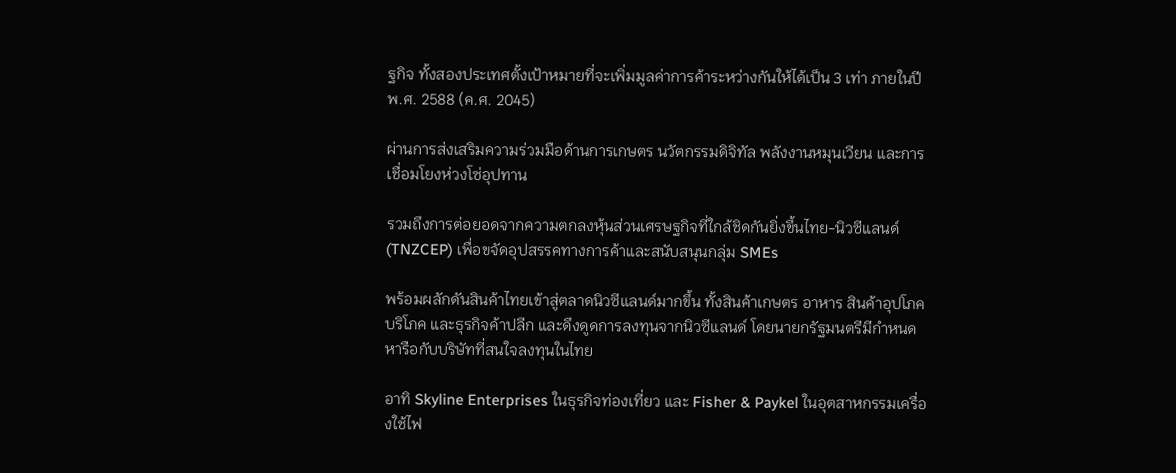ฐกิจ ทั้งสองประเทศตั้งเป้าหมายที่จะเพิ่มมูลค่าการค้าระหว่างกันให้ได้เป็น 3 เท่า ภายในปี พ.ศ. 2588 (ค.ศ. 2045)

ผ่านการส่งเสริมความร่วมมือด้านการเกษตร นวัตกรรมดิจิทัล พลังงานหมุนเวียน และการเชื่อมโยงห่วงโซ่อุปทาน

รวมถึงการต่อยอดจากความตกลงหุ้นส่วนเศรษฐกิจที่ใกล้ชิดกันยิ่งขึ้นไทย-นิวซีแลนด์ (TNZCEP) เพื่อขจัดอุปสรรคทางการค้าและสนับสนุนกลุ่ม SMEs

พร้อมผลักดันสินค้าไทยเข้าสู่ตลาดนิวซีแลนด์มากขึ้น ทั้งสินค้าเกษตร อาหาร สินค้าอุปโภคบริโภค และธุรกิจค้าปลีก และดึงดูดการลงทุนจากนิวซีแลนด์ โดยนายกรัฐมนตรีมีกำหนดหารือกับบริษัทที่สนใจลงทุนในไทย

อาทิ Skyline Enterprises ในธุรกิจท่องเที่ยว และ Fisher & Paykel ในอุตสาหกรรมเครื่องใช้ไฟ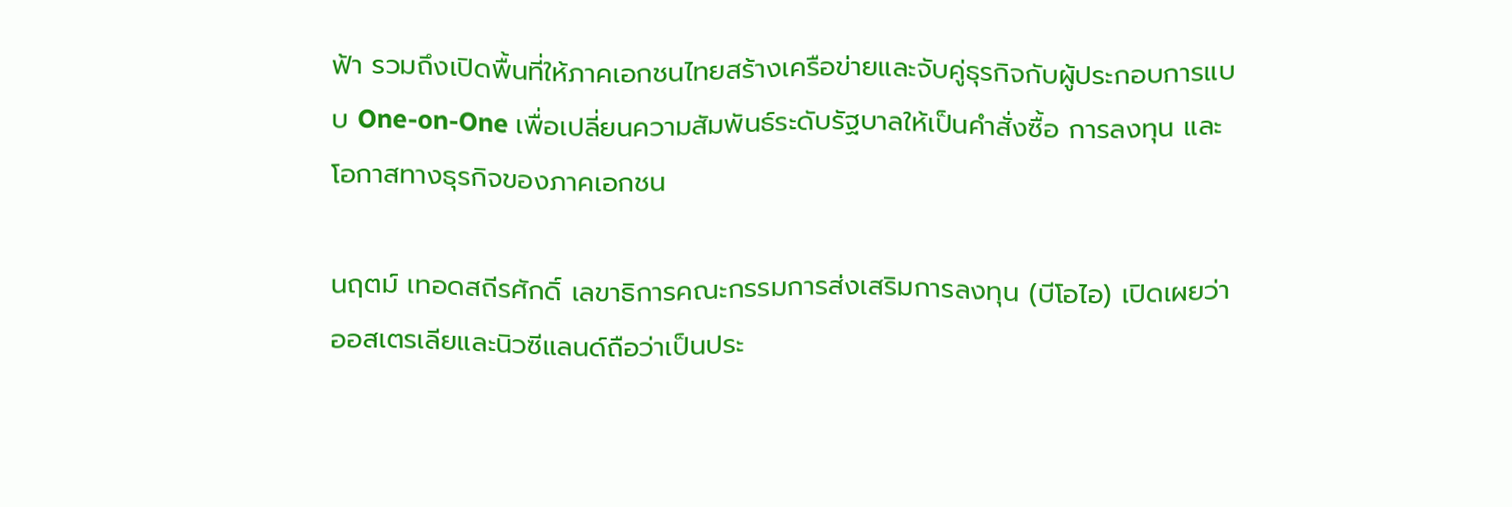ฟ้า รวมถึงเปิดพื้นที่ให้ภาคเอกชนไทยสร้างเครือข่ายและจับคู่ธุรกิจกับผู้ประกอบการแบบ One-on-One เพื่อเปลี่ยนความสัมพันธ์ระดับรัฐบาลให้เป็นคำสั่งซื้อ การลงทุน และโอกาสทางธุรกิจของภาคเอกชน

นฤตม์ เทอดสถีรศักดิ์ เลขาธิการคณะกรรมการส่งเสริมการลงทุน (บีโอไอ) เปิดเผยว่า ออสเตรเลียและนิวซีแลนด์ถือว่าเป็นประ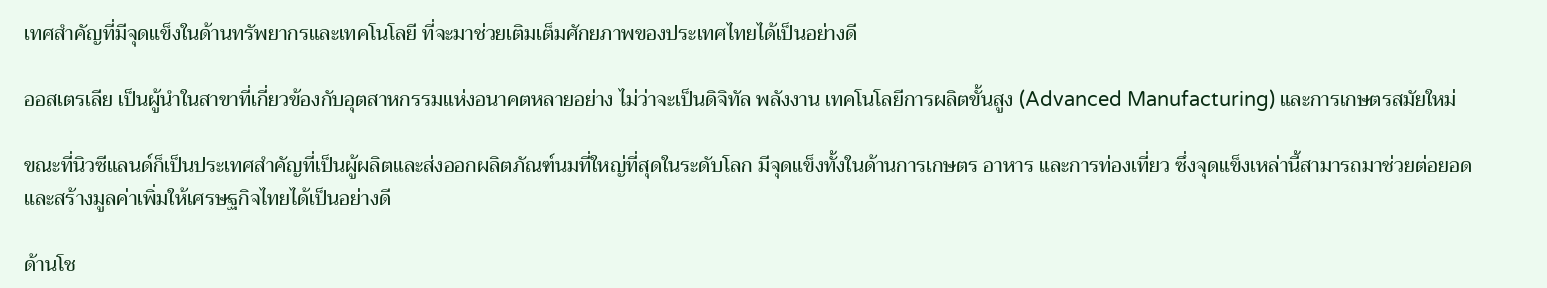เทศสำคัญที่มีจุดแข็งในด้านทรัพยากรและเทคโนโลยี ที่จะมาช่วยเติมเต็มศักยภาพของประเทศไทยได้เป็นอย่างดี

ออสเตรเลีย เป็นผู้นำในสาขาที่เกี่ยวข้องกับอุตสาหกรรมแห่งอนาคตหลายอย่าง ไม่ว่าจะเป็นดิจิทัล พลังงาน เทคโนโลยีการผลิตขั้นสูง (Advanced Manufacturing) และการเกษตรสมัยใหม่

ขณะที่นิวซีแลนด์ก็เป็นประเทศสำคัญที่เป็นผู้ผลิตและส่งออกผลิตภัณฑ์นมที่ใหญ่ที่สุดในระดับโลก มีจุดแข็งทั้งในด้านการเกษตร อาหาร และการท่องเที่ยว ซึ่งจุดแข็งเหล่านี้สามารถมาช่วยต่อยอดและสร้างมูลค่าเพิ่มให้เศรษฐกิจไทยได้เป็นอย่างดี

ด้านโช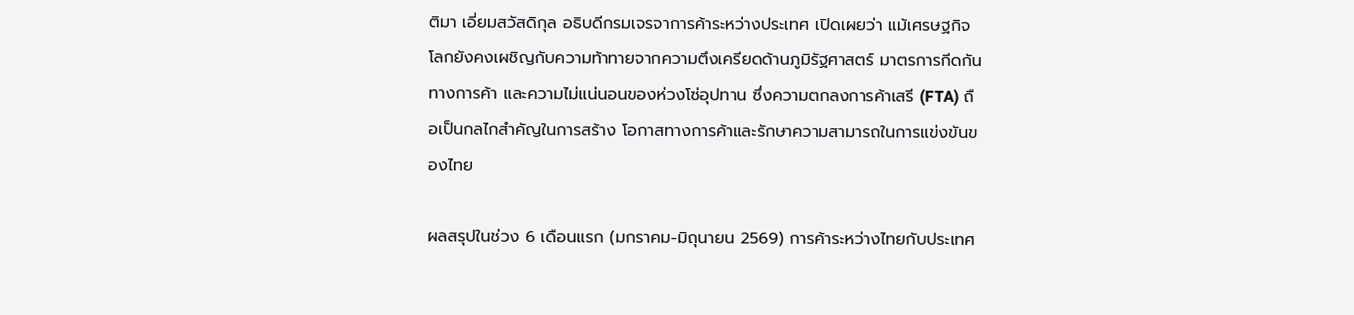ติมา เอี่ยมสวัสดิกุล อธิบดีกรมเจรจาการค้าระหว่างประเทศ เปิดเผยว่า แม้เศรษฐกิจโลกยังคงเผชิญกับความท้าทายจากความตึงเครียดด้านภูมิรัฐศาสตร์ มาตรการกีดกันทางการค้า และความไม่แน่นอนของห่วงโซ่อุปทาน ซึ่งความตกลงการค้าเสรี (FTA) ถือเป็นกลไกสำคัญในการสร้าง โอกาสทางการค้าและรักษาความสามารถในการแข่งขันของไทย

ผลสรุปในช่วง 6 เดือนแรก (มกราคม-มิถุนายน 2569) การค้าระหว่างไทยกับประเทศ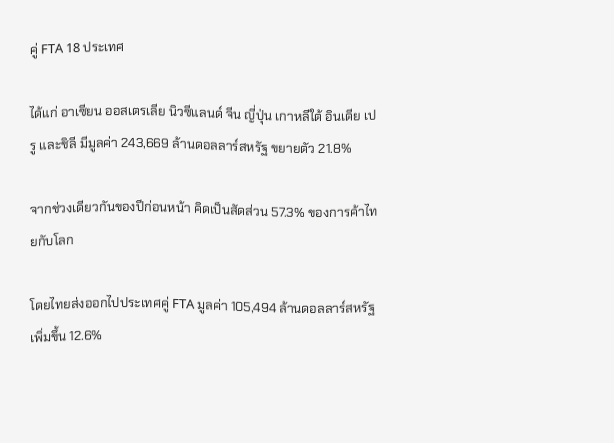คู่ FTA 18 ประเทศ

ได้แก่ อาเซียน ออสเตรเลีย นิวซีแลนด์ จีน ญี่ปุ่น เกาหลีใต้ อินเดีย เปรู และชิลี มีมูลค่า 243,669 ล้านดอลลาร์สหรัฐ ขยายตัว 21.8%

จากช่วงเดียวกันของปีก่อนหน้า คิดเป็นสัดส่วน 57.3% ของการค้าไทยกับโลก

โดยไทยส่งออกไปประเทศคู่ FTA มูลค่า 105,494 ล้านดอลลาร์สหรัฐ เพิ่มขึ้น 12.6%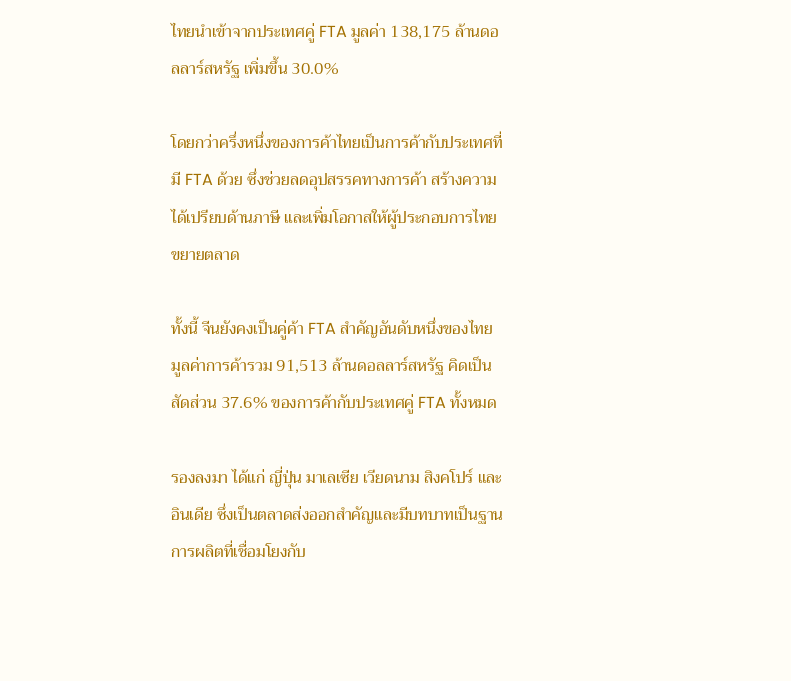ไทยนำเข้าจากประเทศคู่ FTA มูลค่า 138,175 ล้านดอลลาร์สหรัฐ เพิ่มขึ้น 30.0%

โดยกว่าครึ่งหนึ่งของการค้าไทยเป็นการค้ากับประเทศที่มี FTA ด้วย ซึ่งช่วยลดอุปสรรคทางการค้า สร้างความได้เปรียบด้านภาษี และเพิ่มโอกาสให้ผู้ประกอบการไทยขยายตลาด

ทั้งนี้ จีนยังคงเป็นคู่ค้า FTA สำคัญอันดับหนึ่งของไทย มูลค่าการค้ารวม 91,513 ล้านดอลลาร์สหรัฐ คิดเป็นสัดส่วน 37.6% ของการค้ากับประเทศคู่ FTA ทั้งหมด

รองลงมา ได้แก่ ญี่ปุ่น มาเลเซีย เวียดนาม สิงคโปร์ และอินเดีย ซึ่งเป็นตลาดส่งออกสำคัญและมีบทบาทเป็นฐานการผลิตที่เชื่อมโยงกับ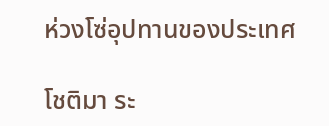ห่วงโซ่อุปทานของประเทศ

โชติมา ระ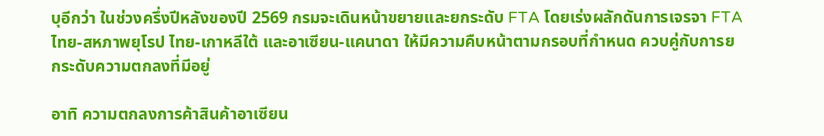บุอีกว่า ในช่วงครึ่งปีหลังของปี 2569 กรมจะเดินหน้าขยายและยกระดับ FTA โดยเร่งผลักดันการเจรจา FTA ไทย-สหภาพยุโรป ไทย-เกาหลีใต้ และอาเซียน-แคนาดา ให้มีความคืบหน้าตามกรอบที่กำหนด ควบคู่กับการยกระดับความตกลงที่มีอยู่

อาทิ ความตกลงการค้าสินค้าอาเซียน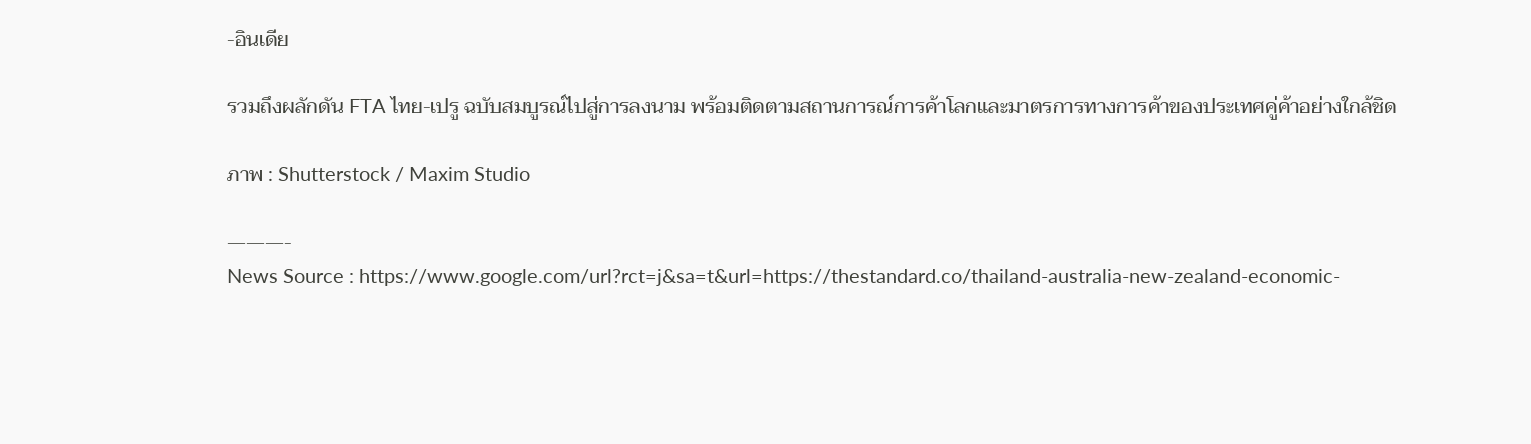-อินเดีย

รวมถึงผลักดัน FTA ไทย-เปรู ฉบับสมบูรณ์ไปสู่การลงนาม พร้อมติดตามสถานการณ์การค้าโลกและมาตรการทางการค้าของประเทศคู่ค้าอย่างใกล้ชิด

ภาพ : Shutterstock / Maxim Studio

———-
News Source : https://www.google.com/url?rct=j&sa=t&url=https://thestandard.co/thailand-australia-new-zealand-economic-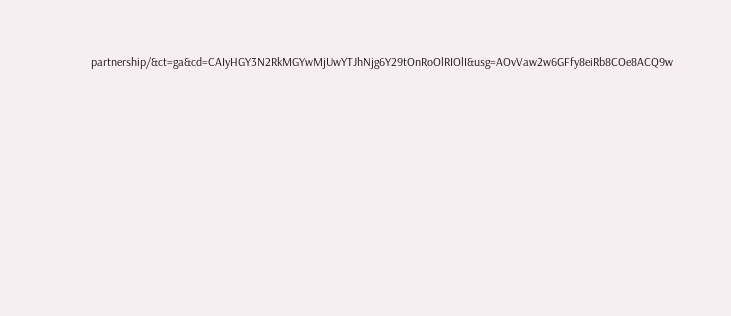partnership/&ct=ga&cd=CAIyHGY3N2RkMGYwMjUwYTJhNjg6Y29tOnRoOlRIOlI&usg=AOvVaw2w6GFfy8eiRb8COe8ACQ9w